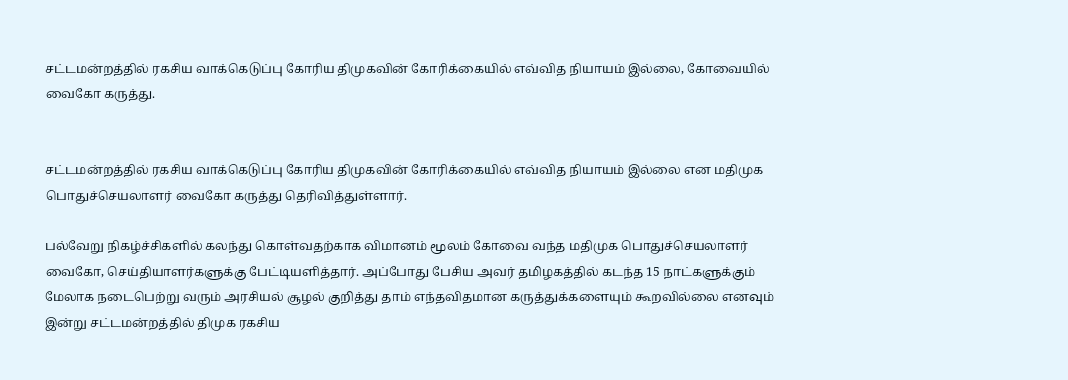சட்டமன்றத்தில் ரகசிய வாக்கெடுப்பு கோரிய திமுகவின் கோரிக்கையில் எவ்வித நியாயம் இல்லை, கோவையில் வைகோ கருத்து.


சட்டமன்றத்தில் ரகசிய வாக்கெடுப்பு கோரிய திமுகவின் கோரிக்கையில் எவ்வித நியாயம் இல்லை என மதிமுக பொதுச்செயலாளர் வைகோ கருத்து தெரிவித்துள்ளார்.

பல்வேறு நிகழ்ச்சிகளில் கலந்து கொள்வதற்காக விமானம் மூலம் கோவை வந்த மதிமுக பொதுச்செயலாளர் வைகோ, செய்தியாளர்களுக்கு பேட்டியளித்தார். அப்போது பேசிய அவர் தமிழகத்தில் கடந்த 15 நாட்களுக்கும் மேலாக நடைபெற்று வரும் அரசியல் சூழல் குறித்து தாம் எந்தவிதமான கருத்துக்களையும் கூறவில்லை எனவும் இன்று சட்டமன்றத்தில் திமுக ரகசிய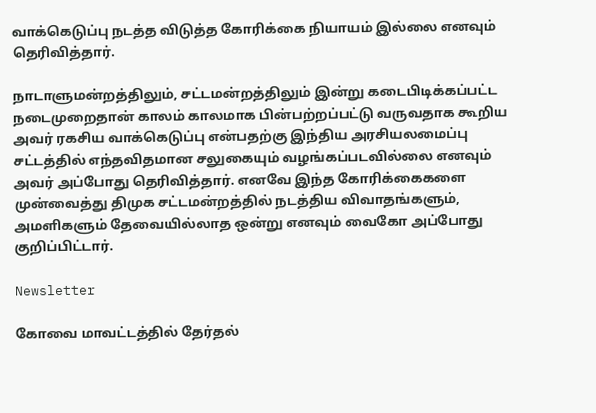வாக்கெடுப்பு நடத்த விடுத்த கோரிக்கை நியாயம் இல்லை எனவும் தெரிவித்தார்.

நாடாளுமன்றத்திலும், சட்டமன்றத்திலும் இன்று கடைபிடிக்கப்பட்ட நடைமுறைதான் காலம் காலமாக பின்பற்றப்பட்டு வருவதாக கூறிய அவர் ரகசிய வாக்கெடுப்பு என்பதற்கு இந்திய அரசியலமைப்பு சட்டத்தில் எந்தவிதமான சலுகையும் வழங்கப்படவில்லை எனவும் அவர் அப்போது தெரிவித்தார். எனவே இந்த கோரிக்கைகளை முன்வைத்து திமுக சட்டமன்றத்தில் நடத்திய விவாதங்களும், அமளிகளும் தேவையில்லாத ஒன்று எனவும் வைகோ அப்போது குறிப்பிட்டார்.

Newsletter

கோவை மாவட்டத்தில் தேர்தல்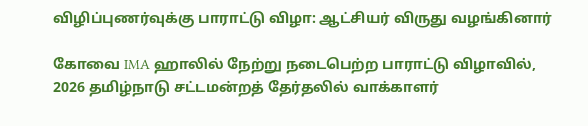விழிப்புணர்வுக்கு பாராட்டு விழா: ஆட்சியர் விருது வழங்கினார்

கோவை IMA ஹாலில் நேற்று நடைபெற்ற பாராட்டு விழாவில், 2026 தமிழ்நாடு சட்டமன்றத் தேர்தலில் வாக்காளர்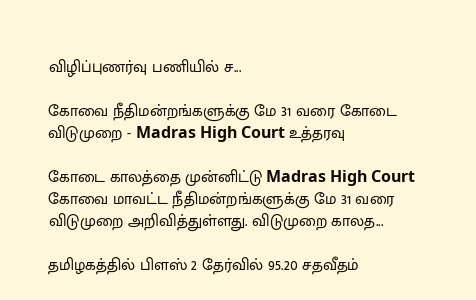விழிப்புணர்வு பணியில் ச...

கோவை நீதிமன்றங்களுக்கு மே 31 வரை கோடை விடுமுறை - Madras High Court உத்தரவு

கோடை காலத்தை முன்னிட்டு Madras High Court கோவை மாவட்ட நீதிமன்றங்களுக்கு மே 31 வரை விடுமுறை அறிவித்துள்ளது. விடுமுறை காலத...

தமிழகத்தில் பிளஸ் 2 தேர்வில் 95.20 சதவீதம்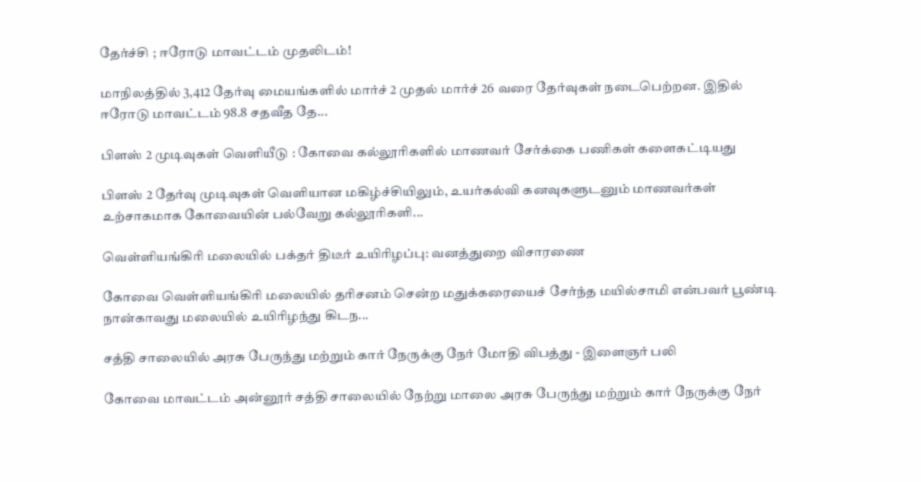தேர்ச்சி ; ஈரோடு மாவட்டம் முதலிடம்!

மாநிலத்தில் 3,412 தேர்வு மையங்களில் மார்ச் 2 முதல் மார்ச் 26 வரை தேர்வுகள் நடைபெற்றன. இதில் ஈரோடு மாவட்டம் 98.8 சதவீத தே...

பிளஸ் 2 முடிவுகள் வெளியீடு : கோவை கல்லூரிகளில் மாணவர் சேர்க்கை பணிகள் களைகட்டியது

பிளஸ் 2 தேர்வு முடிவுகள் வெளியான மகிழ்ச்சியிலும், உயர்கல்வி கனவுகளுடனும் மாணவர்கள் உற்சாகமாக கோவையின் பல்வேறு கல்லூரிகளி...

வெள்ளியங்கிரி மலையில் பக்தர் திடீர் உயிரிழப்பு: வனத்துறை விசாரணை

கோவை வெள்ளியங்கிரி மலையில் தரிசனம் சென்ற மதுக்கரையைச் சேர்ந்த மயில்சாமி என்பவர் பூண்டி நான்காவது மலையில் உயிரிழந்து கிடந...

சத்தி சாலையில் அரசு பேருந்து மற்றும் கார் நேருக்கு நேர் மோதி விபத்து - இளைஞர் பலி

கோவை மாவட்டம் அன்னூர் சத்தி சாலையில் நேற்று மாலை அரசு பேருந்து மற்றும் கார் நேருக்கு நேர்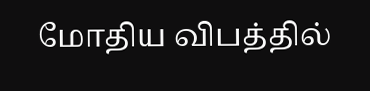மோதிய விபத்தில்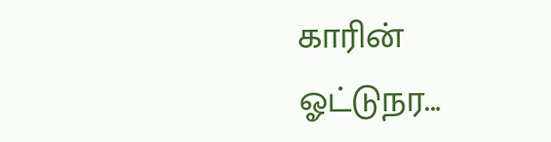காரின் ஓட்டுநர...